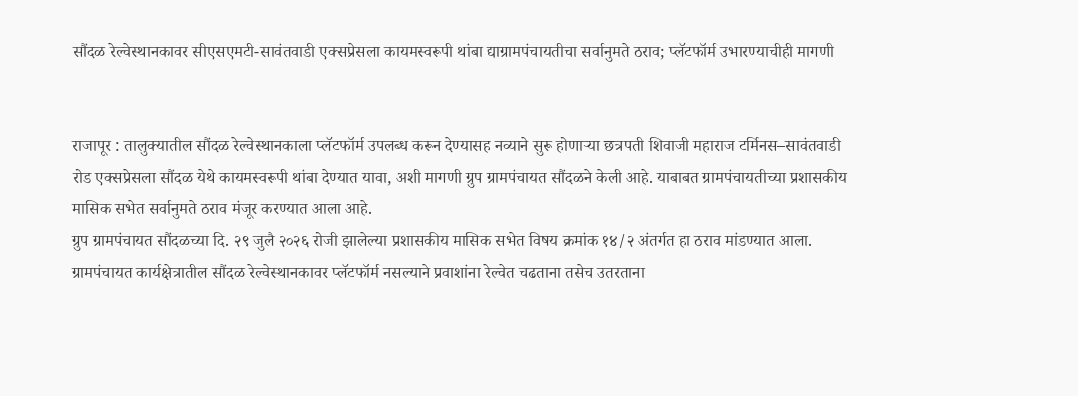सौंदळ रेल्वेस्थानकावर सीएसएमटी-सावंतवाडी एक्सप्रेसला कायमस्वरूपी थांबा द्याग्रामपंचायतीचा सर्वानुमते ठराव; प्लॅटफॉर्म उभारण्याचीही मागणी


राजापूर : तालुक्यातील सौंदळ रेल्वेस्थानकाला प्लॅटफॉर्म उपलब्ध करून देण्यासह नव्याने सुरू होणाऱ्या छत्रपती शिवाजी महाराज टर्मिनस–सावंतवाडी रोड एक्सप्रेसला सौंदळ येथे कायमस्वरूपी थांबा देण्यात यावा, अशी मागणी ग्रुप ग्रामपंचायत सौंदळने केली आहे. याबाबत ग्रामपंचायतीच्या प्रशासकीय मासिक सभेत सर्वानुमते ठराव मंजूर करण्यात आला आहे.
ग्रुप ग्रामपंचायत सौंदळच्या दि. २९ जुलै २०२६ रोजी झालेल्या प्रशासकीय मासिक सभेत विषय क्रमांक १४/२ अंतर्गत हा ठराव मांडण्यात आला. ग्रामपंचायत कार्यक्षेत्रातील सौंदळ रेल्वेस्थानकावर प्लॅटफॉर्म नसल्याने प्रवाशांना रेल्वेत चढताना तसेच उतरताना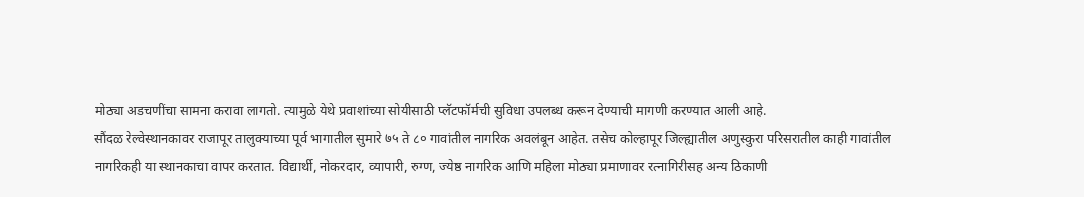मोठ्या अडचणींचा सामना करावा लागतो. त्यामुळे येथे प्रवाशांच्या सोयीसाठी प्लॅटफॉर्मची सुविधा उपलब्ध करून देण्याची मागणी करण्यात आली आहे.
सौंदळ रेल्वेस्थानकावर राजापूर तालुक्याच्या पूर्व भागातील सुमारे ७५ ते ८० गावांतील नागरिक अवलंबून आहेत. तसेच कोल्हापूर जिल्ह्यातील अणुस्कुरा परिसरातील काही गावांतील नागरिकही या स्थानकाचा वापर करतात. विद्यार्थी, नोकरदार, व्यापारी, रुग्ण, ज्येष्ठ नागरिक आणि महिला मोठ्या प्रमाणावर रत्नागिरीसह अन्य ठिकाणी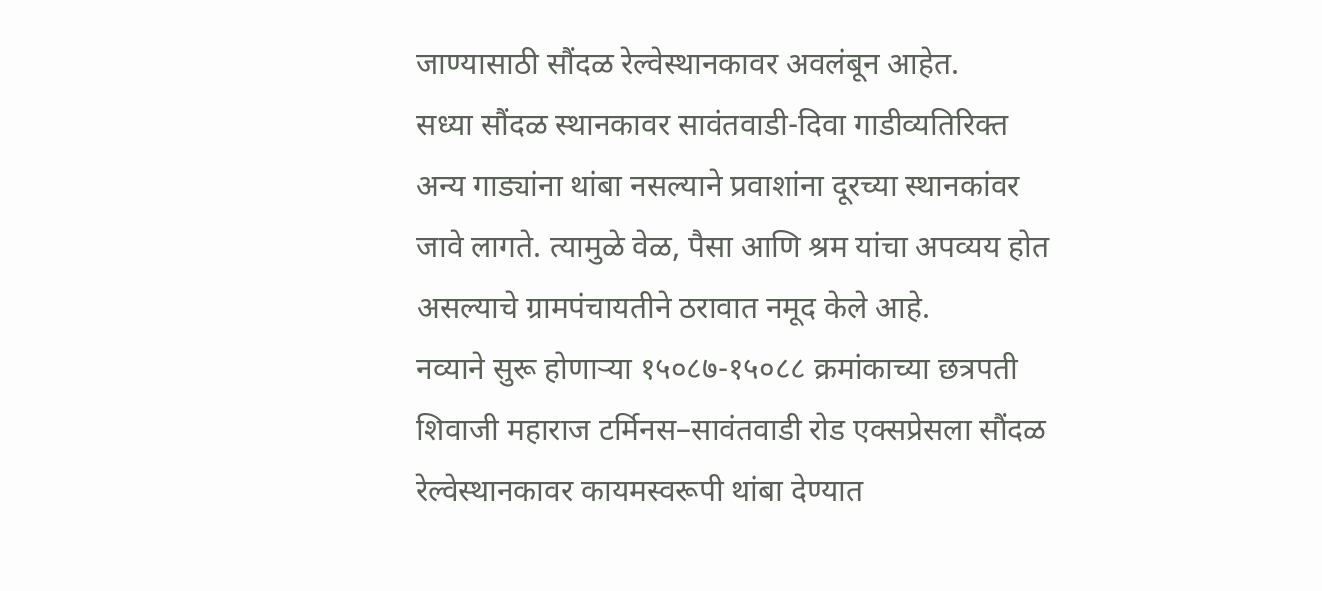जाण्यासाठी सौंदळ रेल्वेस्थानकावर अवलंबून आहेत.
सध्या सौंदळ स्थानकावर सावंतवाडी-दिवा गाडीव्यतिरिक्त अन्य गाड्यांना थांबा नसल्याने प्रवाशांना दूरच्या स्थानकांवर जावे लागते. त्यामुळे वेळ, पैसा आणि श्रम यांचा अपव्यय होत असल्याचे ग्रामपंचायतीने ठरावात नमूद केले आहे.
नव्याने सुरू होणाऱ्या १५०८७-१५०८८ क्रमांकाच्या छत्रपती शिवाजी महाराज टर्मिनस–सावंतवाडी रोड एक्सप्रेसला सौंदळ रेल्वेस्थानकावर कायमस्वरूपी थांबा देण्यात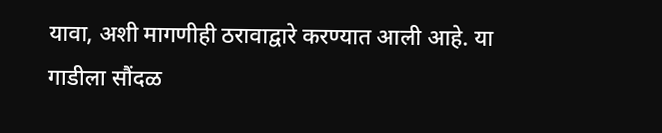यावा, अशी मागणीही ठरावाद्वारे करण्यात आली आहे. या गाडीला सौंदळ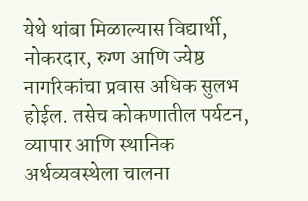येथे थांबा मिळाल्यास विद्यार्थी, नोकरदार, रुग्ण आणि ज्येष्ठ नागरिकांचा प्रवास अधिक सुलभ होईल. तसेच कोकणातील पर्यटन, व्यापार आणि स्थानिक अर्थव्यवस्थेला चालना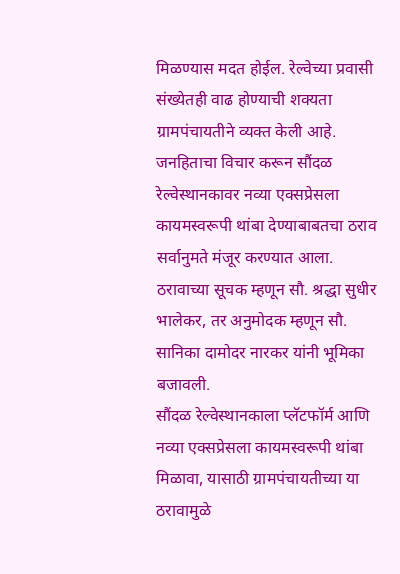मिळण्यास मदत होईल. रेल्वेच्या प्रवासी संख्येतही वाढ होण्याची शक्यता ग्रामपंचायतीने व्यक्त केली आहे.
जनहिताचा विचार करून सौंदळ रेल्वेस्थानकावर नव्या एक्सप्रेसला कायमस्वरूपी थांबा देण्याबाबतचा ठराव सर्वानुमते मंजूर करण्यात आला. ठरावाच्या सूचक म्हणून सौ. श्रद्धा सुधीर भालेकर, तर अनुमोदक म्हणून सौ. सानिका दामोदर नारकर यांनी भूमिका बजावली.
सौंदळ रेल्वेस्थानकाला प्लॅटफॉर्म आणि नव्या एक्सप्रेसला कायमस्वरूपी थांबा मिळावा, यासाठी ग्रामपंचायतीच्या या ठरावामुळे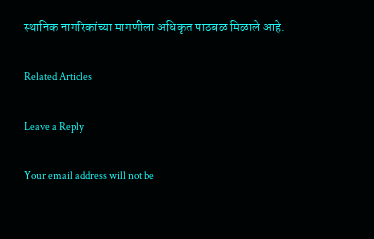स्थानिक नागरिकांच्या मागणीला अधिकृत पाठबळ मिळाले आहे.

Related Articles

Leave a Reply

Your email address will not be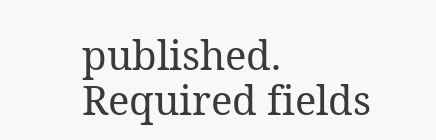published. Required fields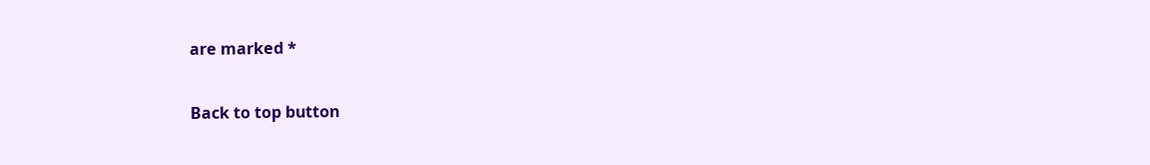are marked *

Back to top button